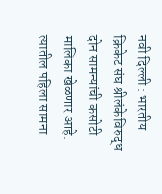नवी दिल्ली : भारतीय क्रिकेट संघ श्रीलंकेविरुद्ध दोन सामन्यांची कसोटी मालिका खेळणार आहे. त्यातील पहिला सामना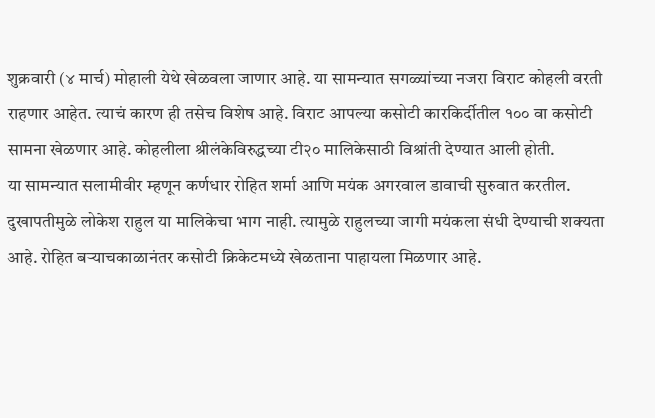शुक्रवारी (४ मार्च) मोहाली येथे खेळवला जाणार आहे. या सामन्यात सगळ्यांच्या नजरा विराट कोहली वरती राहणार आहेत. त्याचं कारण ही तसेच विशेष आहे. विराट आपल्या कसोटी कारकिर्दीतील १०० वा कसोटी सामना खेळणार आहे. कोहलीला श्रीलंकेविरुद्धच्या टी२० मालिकेसाठी विश्रांती देण्यात आली होती.
या सामन्यात सलामीवीर म्हणून कर्णधार रोहित शर्मा आणि मयंक अगरवाल डावाची सुरुवात करतील. दुखापतीमुळे लोकेश राहुल या मालिकेचा भाग नाही. त्यामुळे राहुलच्या जागी मयंकला संधी देण्याची शक्यता आहे. रोहित बऱ्याचकाळानंतर कसोटी क्रिकेटमध्ये खेळताना पाहायला मिळणार आहे.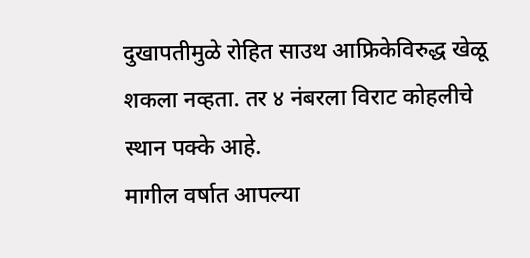दुखापतीमुळे रोहित साउथ आफ्रिकेविरुद्ध खेळू शकला नव्हता. तर ४ नंबरला विराट कोहलीचे स्थान पक्के आहे.
मागील वर्षात आपल्या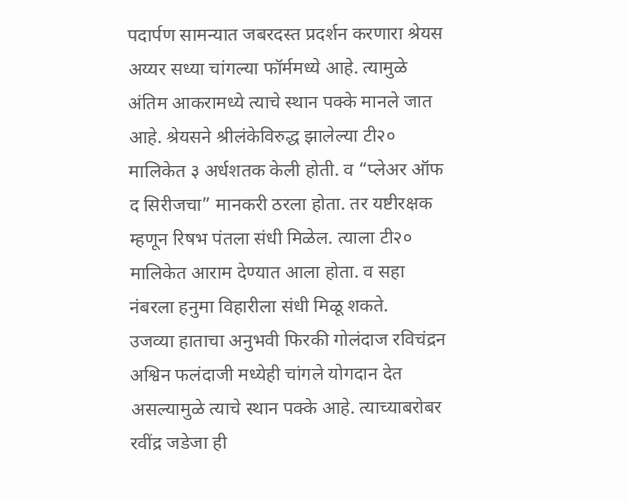पदार्पण सामन्यात जबरदस्त प्रदर्शन करणारा श्रेयस अय्यर सध्या चांगल्या फॉर्ममध्ये आहे. त्यामुळे अंतिम आकरामध्ये त्याचे स्थान पक्के मानले जात आहे. श्रेयसने श्रीलंकेविरुद्ध झालेल्या टी२० मालिकेत ३ अर्धशतक केली होती. व “प्लेअर ऑफ द सिरीजचा” मानकरी ठरला होता. तर यष्टीरक्षक म्हणून रिषभ पंतला संधी मिळेल. त्याला टी२० मालिकेत आराम देण्यात आला होता. व सहा नंबरला हनुमा विहारीला संधी मिळू शकते.
उजव्या हाताचा अनुभवी फिरकी गोलंदाज रविचंद्रन अश्विन फलंदाजी मध्येही चांगले योगदान देत असल्यामुळे त्याचे स्थान पक्के आहे. त्याच्याबरोबर रवींद्र जडेजा ही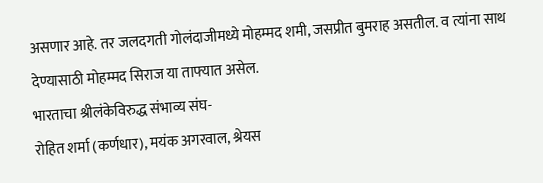असणार आहे. तर जलदगती गोलंदाजीमध्ये मोहम्मद शमी, जसप्रीत बुमराह असतील. व त्यांना साथ देण्यासाठी मोहम्मद सिराज या ताफ्यात असेल.
भारताचा श्रीलंकेविरुद्ध संभाव्य संघ-
रोहित शर्मा (कर्णधार), मयंक अगरवाल, श्रेयस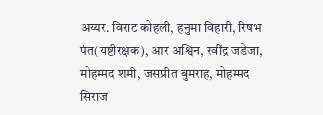अय्यर. विराट कोहली, हनुमा विहारी, रिषभ पंत(यष्टीरक्षक), आर अश्विन, रवींद्र जडेजा, मोहम्मद शमी, जसप्रीत बुमराह, मोहम्मद सिराज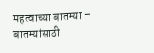महत्वाच्या बातम्या –
बातम्यांसाठी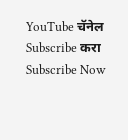YouTube चॅनेल Subscribe करा
Subscribe Now